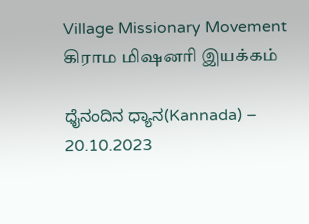Village Missionary Movement         கிராம மிஷனரி இயக்கம்

ಧೈನಂದಿನ ಧ್ಯಾನ(Kannada) – 20.10.2023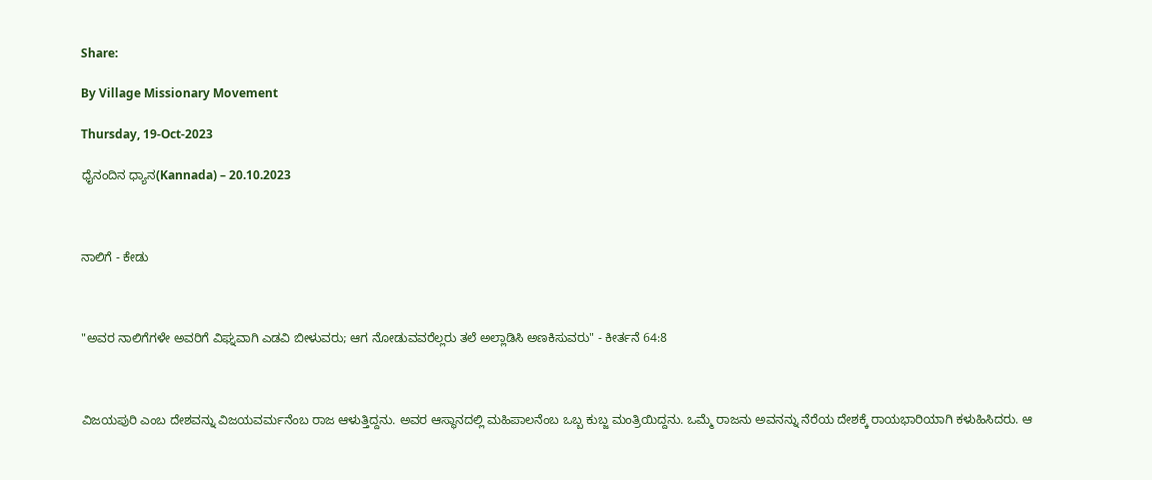Share:

By Village Missionary Movement

Thursday, 19-Oct-2023

ಧೈನಂದಿನ ಧ್ಯಾನ(Kannada) – 20.10.2023



ನಾಲಿಗೆ - ಕೇಡು



"ಅವರ ನಾಲಿಗೆಗಳೇ ಅವರಿಗೆ ವಿಘ್ನವಾಗಿ ಎಡವಿ ಬೀಳುವರು; ಆಗ ನೋಡುವವರೆಲ್ಲರು ತಲೆ ಅಲ್ಲಾಡಿಸಿ ಅಣಕಿಸುವರು" - ಕೀರ್ತನೆ 64:8



ವಿಜಯಪುರಿ ಎಂಬ ದೇಶವನ್ನು ವಿಜಯವರ್ಮನೆಂಬ ರಾಜ ಆಳುತ್ತಿದ್ದನು. ಅವರ ಆಸ್ಥಾನದಲ್ಲಿ ಮಹಿಪಾಲನೆಂಬ ಒಬ್ಬ ಕುಬ್ಜ ಮಂತ್ರಿಯಿದ್ದನು. ಒಮ್ಮೆ ರಾಜನು ಅವನನ್ನು ನೆರೆಯ ದೇಶಕ್ಕೆ ರಾಯಭಾರಿಯಾಗಿ ಕಳುಹಿಸಿದರು. ಆ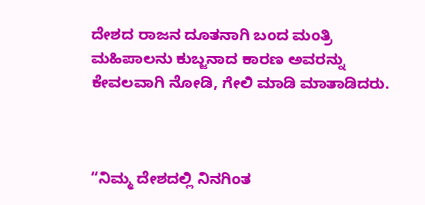ದೇಶದ ರಾಜನ ದೂತನಾಗಿ ಬಂದ ಮಂತ್ರಿ ಮಹಿಪಾಲನು ಕುಬ್ಜನಾದ ಕಾರಣ ಅವರನ್ನು ಕೇವಲವಾಗಿ ನೋಡಿ, ಗೇಲಿ ಮಾಡಿ ಮಾತಾಡಿದರು.



“ನಿಮ್ಮ ದೇಶದಲ್ಲಿ ನಿನಗಿಂತ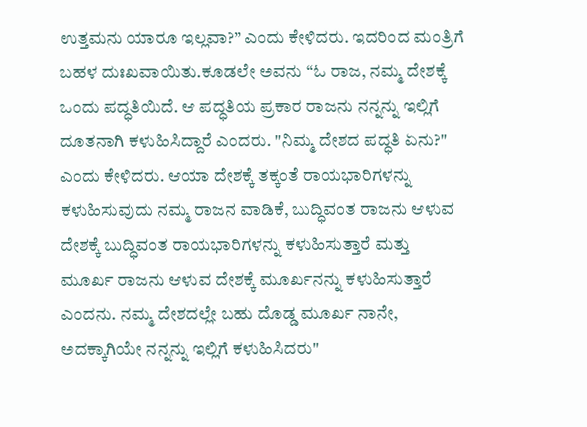ಉತ್ತಮನು ಯಾರೂ ಇಲ್ಲವಾ?” ಎಂದು ಕೇಳಿದರು. ಇದರಿಂದ ಮಂತ್ರಿಗೆ ಬಹಳ ದುಃಖವಾಯಿತು.ಕೂಡಲೇ ಅವನು “ಓ ರಾಜ, ನಮ್ಮ ದೇಶಕ್ಕೆ ಒಂದು ಪದ್ಧತಿಯಿದೆ. ಆ ಪದ್ಧತಿಯ ಪ್ರಕಾರ ರಾಜನು ನನ್ನನ್ನು ಇಲ್ಲಿಗೆ ದೂತನಾಗಿ ಕಳುಹಿಸಿದ್ದಾರೆ ಎಂದರು. "ನಿಮ್ಮ ದೇಶದ ಪದ್ಧತಿ ಏನು?" ಎಂದು ಕೇಳಿದರು. ಆಯಾ ದೇಶಕ್ಕೆ ತಕ್ಕಂತೆ ರಾಯಭಾರಿಗಳನ್ನು ಕಳುಹಿಸುವುದು ನಮ್ಮ ರಾಜನ ವಾಡಿಕೆ, ಬುದ್ಧಿವಂತ ರಾಜನು ಆಳುವ ದೇಶಕ್ಕೆ ಬುದ್ಧಿವಂತ ರಾಯಭಾರಿಗಳನ್ನು ಕಳುಹಿಸುತ್ತಾರೆ ಮತ್ತು ಮೂರ್ಖ ರಾಜನು ಆಳುವ ದೇಶಕ್ಕೆ ಮೂರ್ಖನನ್ನು ಕಳುಹಿಸುತ್ತಾರೆ ಎಂದನು. ನಮ್ಮ ದೇಶದಲ್ಲೇ ಬಹು ದೊಡ್ಡ ಮೂರ್ಖ ನಾನೇ, ಅದಕ್ಕಾಗಿಯೇ ನನ್ನನ್ನು ಇಲ್ಲಿಗೆ ಕಳುಹಿಸಿದರು"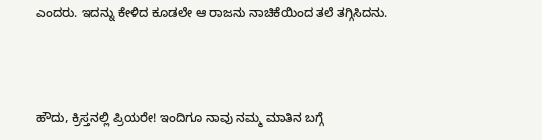ಎಂದರು. ಇದನ್ನು ಕೇಳಿದ ಕೂಡಲೇ ಆ ರಾಜನು ನಾಚಿಕೆಯಿಂದ ತಲೆ ತಗ್ಗಿಸಿದನು.



ಹೌದು, ಕ್ರಿಸ್ತನಲ್ಲಿ ಪ್ರಿಯರೇ! ಇಂದಿಗೂ ನಾವು ನಮ್ಮ ಮಾತಿನ ಬಗ್ಗೆ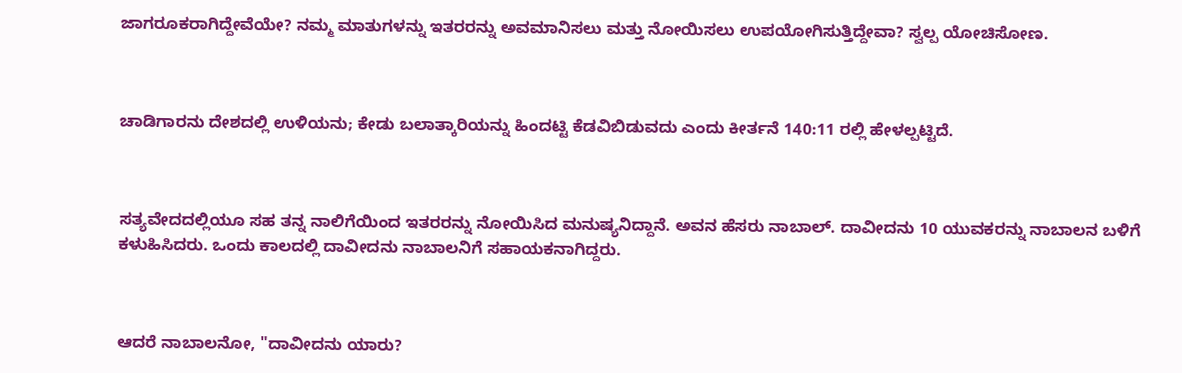ಜಾಗರೂಕರಾಗಿದ್ದೇವೆಯೇ? ನಮ್ಮ ಮಾತುಗಳನ್ನು ಇತರರನ್ನು ಅವಮಾನಿಸಲು ಮತ್ತು ನೋಯಿಸಲು ಉಪಯೋಗಿಸುತ್ತಿದ್ದೇವಾ? ಸ್ವಲ್ಪ ಯೋಚಿಸೋಣ.



ಚಾಡಿಗಾರನು ದೇಶದಲ್ಲಿ ಉಳಿಯನು; ಕೇಡು ಬಲಾತ್ಕಾರಿಯನ್ನು ಹಿಂದಟ್ಟಿ ಕೆಡವಿಬಿಡುವದು ಎಂದು ಕೀರ್ತನೆ 140:11 ರಲ್ಲಿ ಹೇಳಲ್ಪಟ್ಟಿದೆ.



ಸತ್ಯವೇದದಲ್ಲಿಯೂ ಸಹ ತನ್ನ ನಾಲಿಗೆಯಿಂದ ಇತರರನ್ನು ನೋಯಿಸಿದ ಮನುಷ್ಯನಿದ್ದಾನೆ. ಅವನ ಹೆಸರು ನಾಬಾಲ್. ದಾವೀದನು 10 ಯುವಕರನ್ನು ನಾಬಾಲನ ಬಳಿಗೆ ಕಳುಹಿಸಿದರು. ಒಂದು ಕಾಲದಲ್ಲಿ ದಾವೀದನು ನಾಬಾಲನಿಗೆ ಸಹಾಯಕನಾಗಿದ್ದರು.



ಆದರೆ ನಾಬಾಲನೋ, "ದಾವೀದನು ಯಾರು?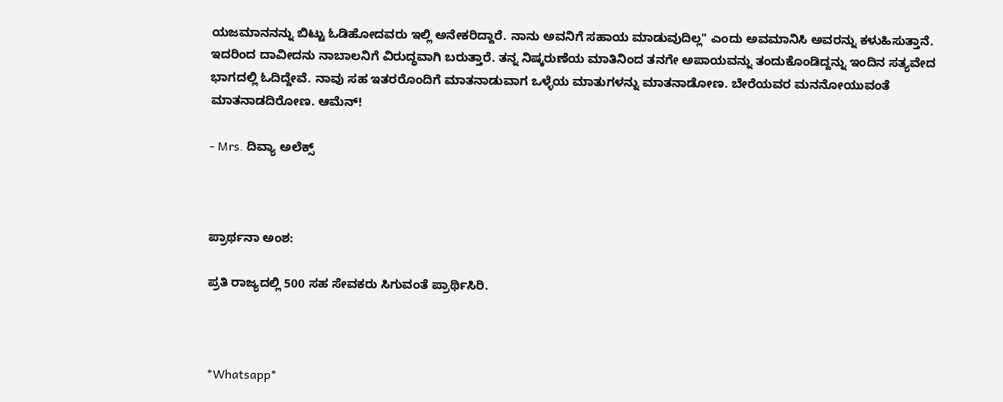ಯಜಮಾನನನ್ನು ಬಿಟ್ಟು ಓಡಿಹೋದವರು ಇಲ್ಲಿ ಅನೇಕರಿದ್ದಾರೆ. ನಾನು ಅವನಿಗೆ ಸಹಾಯ ಮಾಡುವುದಿಲ್ಲ" ಎಂದು ಅವಮಾನಿಸಿ ಅವರನ್ನು ಕಳುಹಿಸುತ್ತಾನೆ. ಇದರಿಂದ ದಾವೀದನು ನಾಬಾಲನಿಗೆ ವಿರುದ್ಧವಾಗಿ ಬರುತ್ತಾರೆ. ತನ್ನ ನಿಷ್ಕರುಣೆಯ ಮಾತಿನಿಂದ ತನಗೇ ಅಪಾಯವನ್ನು ತಂದುಕೊಂಡಿದ್ದನ್ನು ಇಂದಿನ ಸತ್ಯವೇದ ಭಾಗದಲ್ಲಿ ಓದಿದ್ದೇವೆ. ನಾವು ಸಹ ಇತರರೊಂದಿಗೆ ಮಾತನಾಡುವಾಗ ಒಳ್ಳೆಯ ಮಾತುಗಳನ್ನು ಮಾತನಾಡೋಣ. ಬೇರೆಯವರ ಮನನೋಯುವಂತೆ ಮಾತನಾಡದಿರೋಣ. ಆಮೆನ್!

- Mrs. ದಿವ್ಯಾ ಅಲೆಕ್ಸ್



ಪ್ರಾರ್ಥನಾ ಅಂಶ:

ಪ್ರತಿ ರಾಜ್ಯದಲ್ಲಿ 500 ಸಹ ಸೇವಕರು ಸಿಗುವಂತೆ ಪ್ರಾರ್ಥಿಸಿರಿ.



*Whatsapp*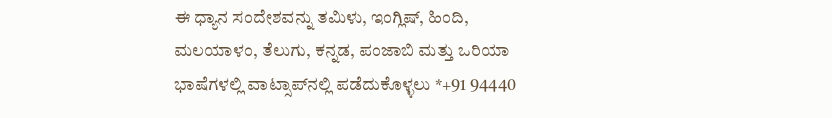ಈ ಧ್ಯಾನ ಸಂದೇಶವನ್ನು ತಮಿಳು, ಇಂಗ್ಲಿಷ್, ಹಿಂದಿ, ಮಲಯಾಳಂ, ತೆಲುಗು, ಕನ್ನಡ, ಪಂಜಾಬಿ ಮತ್ತು ಒರಿಯಾ ಭಾಷೆಗಳಲ್ಲಿ ವಾಟ್ಸಾಪ್‌ನಲ್ಲಿ ಪಡೆದುಕೊಳ್ಳಲು *+91 94440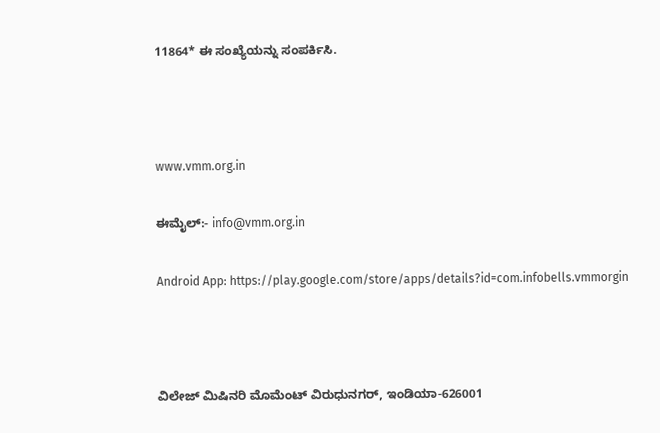11864* ಈ ಸಂಖ್ಯೆಯನ್ನು ಸಂಪರ್ಕಿಸಿ.



www.vmm.org.in

ಈಮೈಲ್:- info@vmm.org.in

Android App: https://play.google.com/store/apps/details?id=com.infobells.vmmorgin



ವಿಲೇಜ್ ಮಿಷಿನರಿ ಮೊಮೆಂಟ್ ವಿರುಧುನಗರ್, ಇಂಡಿಯಾ-626001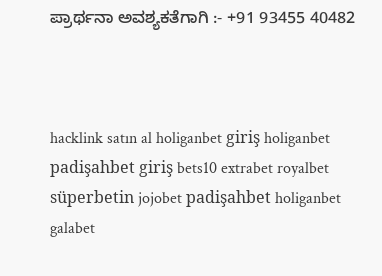ಪ್ರಾರ್ಥನಾ ಅವಶ್ಯಕತೆಗಾಗಿ :- +91 93455 40482



hacklink satın al holiganbet giriş holiganbet padişahbet giriş bets10 extrabet royalbet süperbetin jojobet padişahbet holiganbet galabet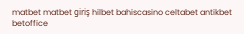matbet matbet giriş hilbet bahiscasino celtabet antikbet betoffice